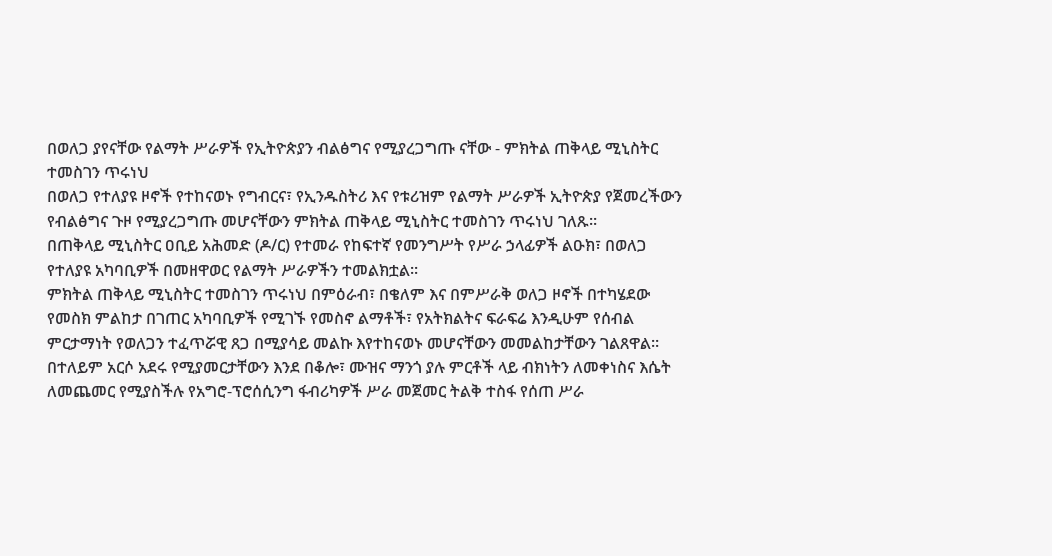በወለጋ ያየናቸው የልማት ሥራዎች የኢትዮጵያን ብልፅግና የሚያረጋግጡ ናቸው - ምክትል ጠቅላይ ሚኒስትር ተመስገን ጥሩነህ
በወለጋ የተለያዩ ዞኖች የተከናወኑ የግብርና፣ የኢንዱስትሪ እና የቱሪዝም የልማት ሥራዎች ኢትዮጵያ የጀመረችውን የብልፅግና ጉዞ የሚያረጋግጡ መሆናቸውን ምክትል ጠቅላይ ሚኒስትር ተመስገን ጥሩነህ ገለጹ፡፡
በጠቅላይ ሚኒስትር ዐቢይ አሕመድ (ዶ/ር) የተመራ የከፍተኛ የመንግሥት የሥራ ኃላፊዎች ልዑክ፣ በወለጋ የተለያዩ አካባቢዎች በመዘዋወር የልማት ሥራዎችን ተመልክቷል፡፡
ምክትል ጠቅላይ ሚኒስትር ተመስገን ጥሩነህ በምዕራብ፣ በቄለም እና በምሥራቅ ወለጋ ዞኖች በተካሄደው የመስክ ምልከታ በገጠር አካባቢዎች የሚገኙ የመስኖ ልማቶች፣ የአትክልትና ፍራፍሬ እንዲሁም የሰብል ምርታማነት የወለጋን ተፈጥሯዊ ጸጋ በሚያሳይ መልኩ እየተከናወኑ መሆናቸውን መመልከታቸውን ገልጸዋል።
በተለይም አርሶ አደሩ የሚያመርታቸውን እንደ በቆሎ፣ ሙዝና ማንጎ ያሉ ምርቶች ላይ ብክነትን ለመቀነስና እሴት ለመጨመር የሚያስችሉ የአግሮ-ፕሮሰሲንግ ፋብሪካዎች ሥራ መጀመር ትልቅ ተስፋ የሰጠ ሥራ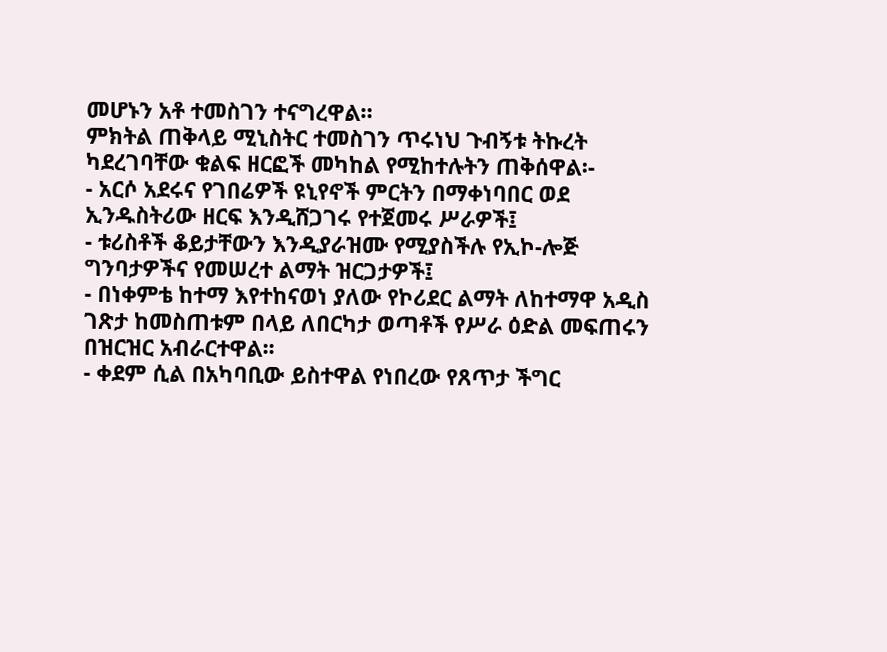መሆኑን አቶ ተመስገን ተናግረዋል።
ምክትል ጠቅላይ ሚኒስትር ተመስገን ጥሩነህ ጉብኝቱ ትኩረት ካደረገባቸው ቁልፍ ዘርፎች መካከል የሚከተሉትን ጠቅሰዋል፡-
- አርሶ አደሩና የገበሬዎች ዩኒየኖች ምርትን በማቀነባበር ወደ ኢንዱስትሪው ዘርፍ እንዲሸጋገሩ የተጀመሩ ሥራዎች፤
- ቱሪስቶች ቆይታቸውን እንዲያራዝሙ የሚያስችሉ የኢኮ-ሎጅ ግንባታዎችና የመሠረተ ልማት ዝርጋታዎች፤
- በነቀምቴ ከተማ እየተከናወነ ያለው የኮሪደር ልማት ለከተማዋ አዲስ ገጽታ ከመስጠቱም በላይ ለበርካታ ወጣቶች የሥራ ዕድል መፍጠሩን በዝርዝር አብራርተዋል፡፡
- ቀደም ሲል በአካባቢው ይስተዋል የነበረው የጸጥታ ችግር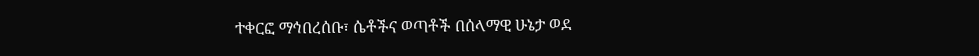ተቀርፎ ማኅበረሰቡ፣ ሴቶችና ወጣቶች በሰላማዊ ሁኔታ ወደ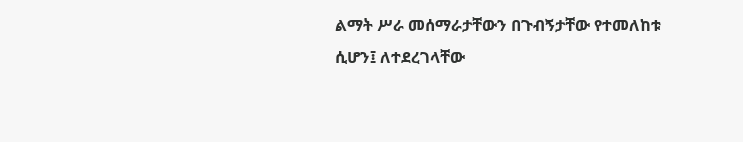ልማት ሥራ መሰማራታቸውን በጉብኝታቸው የተመለከቱ ሲሆን፤ ለተደረገላቸው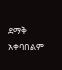ደማቅ አቀባበልም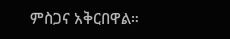ምስጋና አቅርበዋል።